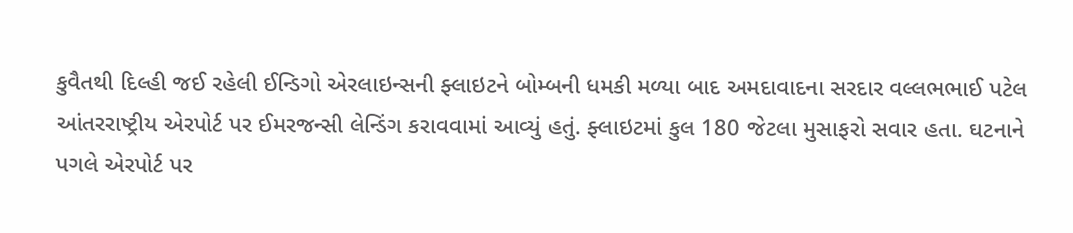કુવૈતથી દિલ્હી જઈ રહેલી ઈન્ડિગો એરલાઇન્સની ફ્લાઇટને બોમ્બની ધમકી મળ્યા બાદ અમદાવાદના સરદાર વલ્લભભાઈ પટેલ આંતરરાષ્ટ્રીય એરપોર્ટ પર ઈમરજન્સી લેન્ડિંગ કરાવવામાં આવ્યું હતું. ફ્લાઇટમાં કુલ 180 જેટલા મુસાફરો સવાર હતા. ઘટનાને પગલે એરપોર્ટ પર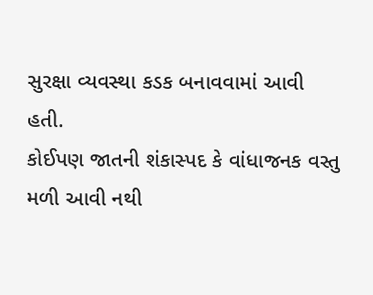સુરક્ષા વ્યવસ્થા કડક બનાવવામાં આવી હતી.
કોઈપણ જાતની શંકાસ્પદ કે વાંધાજનક વસ્તુ મળી આવી નથી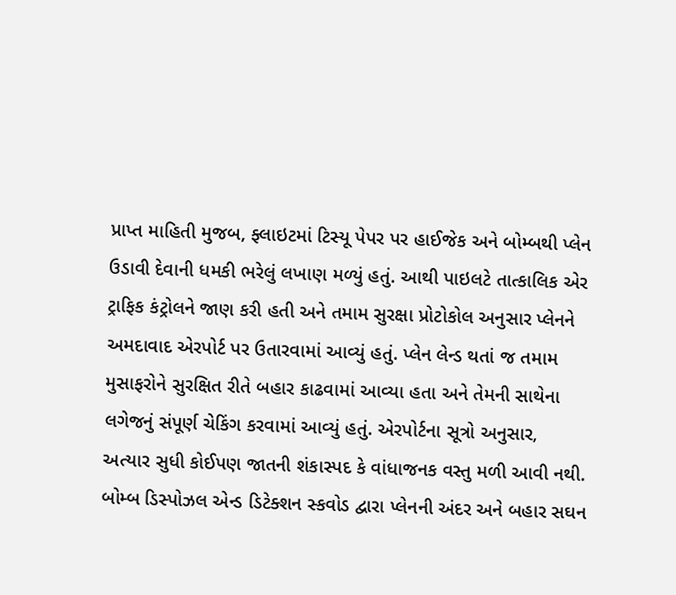પ્રાપ્ત માહિતી મુજબ, ફ્લાઇટમાં ટિસ્યૂ પેપર પર હાઈજેક અને બોમ્બથી પ્લેન ઉડાવી દેવાની ધમકી ભરેલું લખાણ મળ્યું હતું. આથી પાઇલટે તાત્કાલિક એર ટ્રાફિક કંટ્રોલને જાણ કરી હતી અને તમામ સુરક્ષા પ્રોટોકોલ અનુસાર પ્લેનને અમદાવાદ એરપોર્ટ પર ઉતારવામાં આવ્યું હતું. પ્લેન લેન્ડ થતાં જ તમામ મુસાફરોને સુરક્ષિત રીતે બહાર કાઢવામાં આવ્યા હતા અને તેમની સાથેના લગેજનું સંપૂર્ણ ચેકિંગ કરવામાં આવ્યું હતું. એરપોર્ટના સૂત્રો અનુસાર, અત્યાર સુધી કોઈપણ જાતની શંકાસ્પદ કે વાંધાજનક વસ્તુ મળી આવી નથી. બોમ્બ ડિસ્પોઝલ એન્ડ ડિટેક્શન સ્કવોડ દ્વારા પ્લેનની અંદર અને બહાર સઘન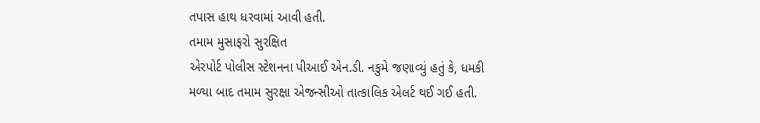તપાસ હાથ ધરવામાં આવી હતી.
તમામ મુસાફરો સુરક્ષિત
એરપોર્ટ પોલીસ સ્ટેશનના પીઆઈ એન.ડી. નકુમે જણાવ્યું હતું કે, ધમકી મળ્યા બાદ તમામ સુરક્ષા એજન્સીઓ તાત્કાલિક એલર્ટ થઈ ગઈ હતી.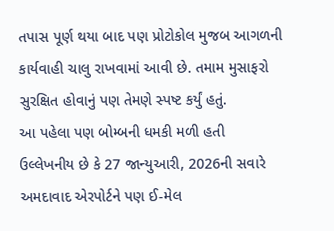તપાસ પૂર્ણ થયા બાદ પણ પ્રોટોકોલ મુજબ આગળની કાર્યવાહી ચાલુ રાખવામાં આવી છે. તમામ મુસાફરો સુરક્ષિત હોવાનું પણ તેમણે સ્પષ્ટ કર્યું હતું.
આ પહેલા પણ બોમ્બની ધમકી મળી હતી
ઉલ્લેખનીય છે કે 27 જાન્યુઆરી, 2026ની સવારે અમદાવાદ એરપોર્ટને પણ ઈ-મેલ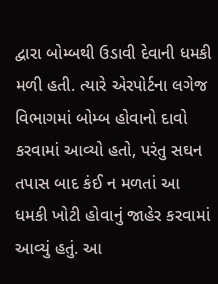દ્વારા બોમ્બથી ઉડાવી દેવાની ધમકી મળી હતી. ત્યારે એરપોર્ટના લગેજ વિભાગમાં બોમ્બ હોવાનો દાવો કરવામાં આવ્યો હતો, પરંતુ સઘન તપાસ બાદ કંઈ ન મળતાં આ ધમકી ખોટી હોવાનું જાહેર કરવામાં આવ્યું હતું. આ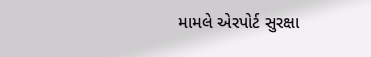મામલે એરપોર્ટ સુરક્ષા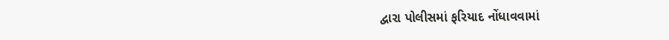દ્વારા પોલીસમાં ફરિયાદ નોંધાવવામાં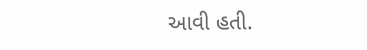આવી હતી.